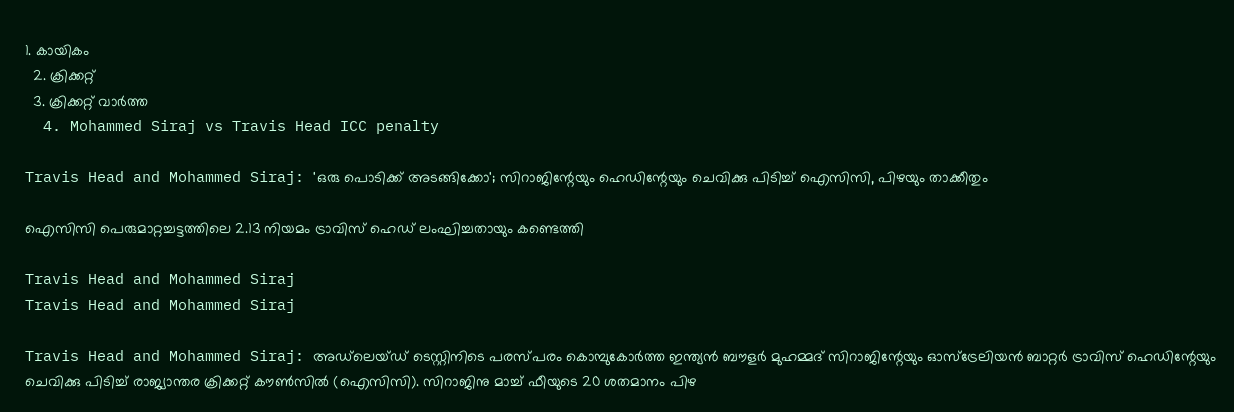1. കായികം
  2. ക്രിക്കറ്റ്‌
  3. ക്രിക്കറ്റ്‌ വാര്‍ത്ത
  4. Mohammed Siraj vs Travis Head ICC penalty

Travis Head and Mohammed Siraj: 'ഒരു പൊടിക്ക് അടങ്ങിക്കോ'; സിറാജിന്റേയും ഹെഡിന്റേയും ചെവിക്കു പിടിച്ച് ഐസിസി, പിഴയും താക്കീതും

ഐസിസി പെരുമാറ്റച്ചട്ടത്തിലെ 2.13 നിയമം ട്രാവിസ് ഹെഡ് ലംഘിച്ചതായും കണ്ടെത്തി

Travis Head and Mohammed Siraj
Travis Head and Mohammed Siraj

Travis Head and Mohammed Siraj: അഡ്‌ലെയ്ഡ് ടെസ്റ്റിനിടെ പരസ്പരം കൊമ്പുകോര്‍ത്ത ഇന്ത്യന്‍ ബൗളര്‍ മുഹമ്മദ് സിറാജിന്റേയും ഓസ്‌ട്രേലിയന്‍ ബാറ്റര്‍ ട്രാവിസ് ഹെഡിന്റേയും ചെവിക്കു പിടിച്ച് രാജ്യാന്തര ക്രിക്കറ്റ് കൗണ്‍സില്‍ (ഐസിസി). സിറാജിനു മാച്ച് ഫീയുടെ 20 ശതമാനം പിഴ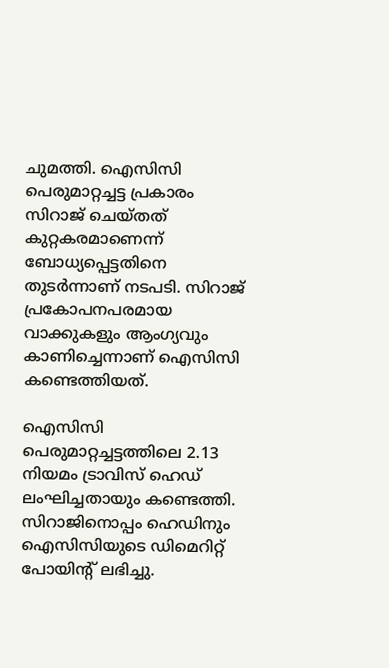ചുമത്തി. ഐസിസി പെരുമാറ്റച്ചട്ട പ്രകാരം സിറാജ് ചെയ്തത് കുറ്റകരമാണെന്ന് ബോധ്യപ്പെട്ടതിനെ തുടര്‍ന്നാണ് നടപടി. സിറാജ് പ്രകോപനപരമായ വാക്കുകളും ആംഗ്യവും കാണിച്ചെന്നാണ് ഐസിസി കണ്ടെത്തിയത്.

ഐസിസി പെരുമാറ്റച്ചട്ടത്തിലെ 2.13 നിയമം ട്രാവിസ് ഹെഡ് ലംഘിച്ചതായും കണ്ടെത്തി. സിറാജിനൊപ്പം ഹെഡിനും ഐസിസിയുടെ ഡിമെറിറ്റ് പോയിന്റ് ലഭിച്ചു.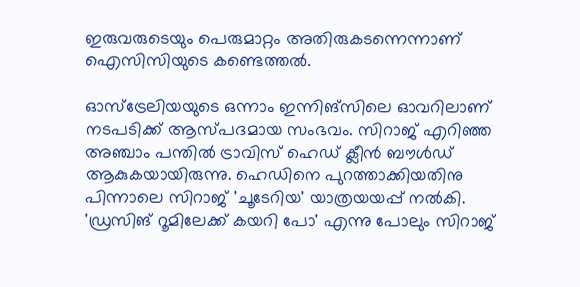ഇരുവരുടെയും പെരുമാറ്റം അതിരുകടന്നെന്നാണ് ഐസിസിയുടെ കണ്ടെത്തല്‍.

ഓസ്‌ട്രേലിയയുടെ ഒന്നാം ഇന്നിങ്‌സിലെ ഓവറിലാണ് നടപടിക്ക് ആസ്പദമായ സംഭവം. സിറാജ് എറിഞ്ഞ അഞ്ചാം പന്തില്‍ ട്രാവിസ് ഹെഡ് ക്ലീന്‍ ബൗള്‍ഡ് ആകുകയായിരുന്നു. ഹെഡിനെ പുറത്താക്കിയതിനു പിന്നാലെ സിറാജ് 'ചൂടേറിയ' യാത്രയയപ്പ് നല്‍കി. 'ഡ്രസിങ് റൂമിലേക്ക് കയറി പോ' എന്നു പോലും സിറാജ്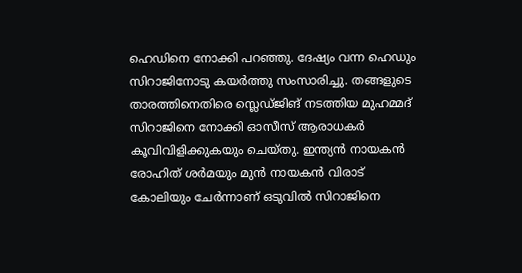ഹെഡിനെ നോക്കി പറഞ്ഞു. ദേഷ്യം വന്ന ഹെഡും സിറാജിനോടു കയര്‍ത്തു സംസാരിച്ചു. തങ്ങളുടെ താരത്തിനെതിരെ സ്ലെഡ്ജിങ് നടത്തിയ മുഹമ്മദ് സിറാജിനെ നോക്കി ഓസീസ് ആരാധകര്‍ കൂവിവിളിക്കുകയും ചെയ്തു. ഇന്ത്യന്‍ നായകന്‍ രോഹിത് ശര്‍മയും മുന്‍ നായകന്‍ വിരാട് കോലിയും ചേര്‍ന്നാണ് ഒടുവില്‍ സിറാജിനെ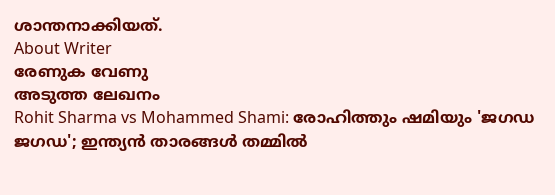ശാന്തനാക്കിയത്.
About Writer
രേണുക വേണു
അടുത്ത ലേഖനം
Rohit Sharma vs Mohammed Shami: രോഹിത്തും ഷമിയും 'ജഗഡ ജഗഡ'; ഇന്ത്യന്‍ താരങ്ങള്‍ തമ്മില്‍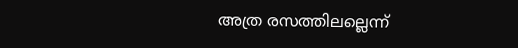അത്ര രസത്തിലല്ലെന്ന്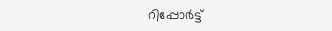റിപ്പോര്‍ട്ട്